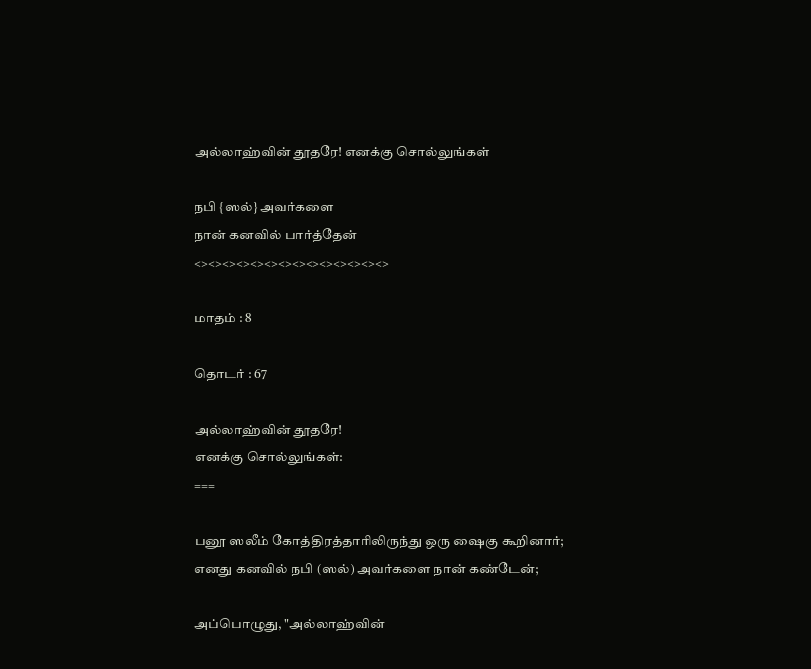அல்லாஹ்வின் தூதரே! எனக்கு சொல்லுங்கள்

நபி {ஸல்} அவர்களை
நான் கனவில் பார்த்தேன்
<><><><><><><><><><><><><><>

மாதம் : 8

தொடர் : 67

அல்லாஹ்வின் தூதரே!
எனக்கு சொல்லுங்கள்:
===

பனூ ஸலீம் கோத்திரத்தாரிலிருந்து ஒரு ஷைகு கூறினார்; எனது கனவில் நபி (ஸல்) அவர்களை நான் கண்டேன்;

அப்பொழுது, "அல்லாஹ்வின்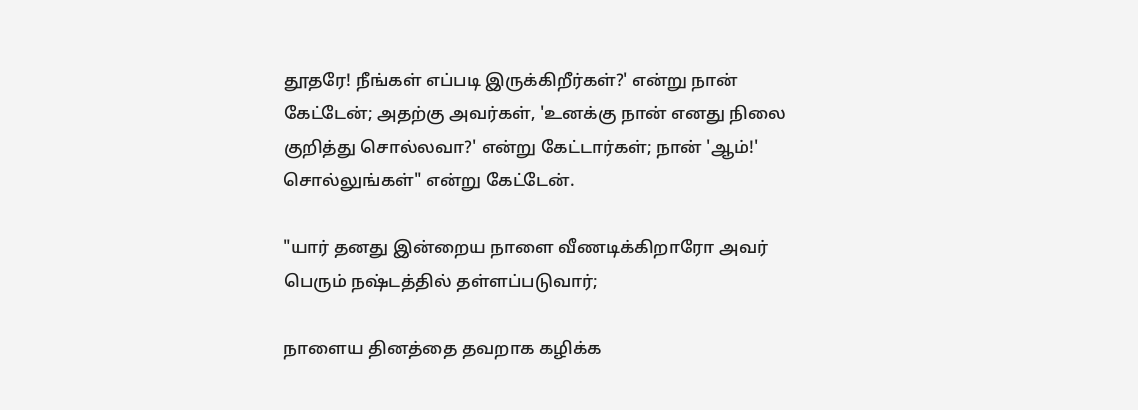தூதரே! நீங்கள் எப்படி இருக்கிறீர்கள்?' என்று நான் கேட்டேன்; அதற்கு அவர்கள், 'உனக்கு நான் எனது நிலை குறித்து சொல்லவா?' என்று கேட்டார்கள்; நான் 'ஆம்!' சொல்லுங்கள்" என்று கேட்டேன்.

"யார் தனது இன்றைய நாளை வீணடிக்கிறாரோ அவர் பெரும் நஷ்டத்தில் தள்ளப்படுவார்;

நாளைய தினத்தை தவறாக கழிக்க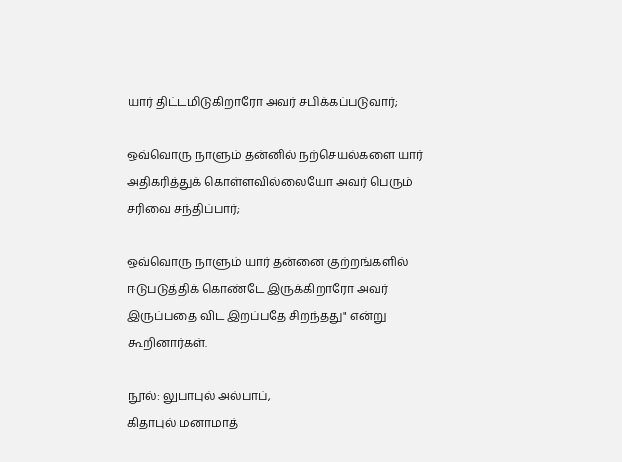யார் திட்டமிடுகிறாரோ அவர் சபிக்கப்படுவார்;

ஒவ்வொரு நாளும் தன்னில் நற்செயல்களை யார் அதிகரித்துக் கொள்ளவில்லையோ அவர் பெரும் சரிவை சந்திப்பார்;

ஒவ்வொரு நாளும் யார் தன்னை குற்றங்களில் ஈடுபடுத்திக் கொண்டே இருக்கிறாரோ அவர் இருப்பதை விட இறப்பதே சிறந்தது" என்று கூறினார்கள்.

நூல்: லுபாபுல் அல்பாப்,
கிதாபுல் மனாமாத்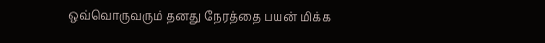ஒவ்வொருவரும் தனது நேரத்தை பயன் மிக்க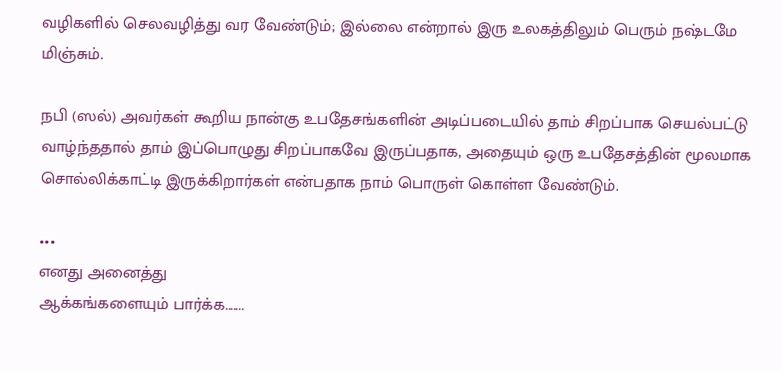வழிகளில் செலவழித்து வர வேண்டும்; இல்லை என்றால் இரு உலகத்திலும் பெரும் நஷ்டமே மிஞ்சும்.

நபி (ஸல்) அவர்கள் கூறிய நான்கு உபதேசங்களின் அடிப்படையில் தாம் சிறப்பாக செயல்பட்டு வாழ்ந்ததால் தாம் இப்பொழுது சிறப்பாகவே இருப்பதாக, அதையும் ஒரு உபதேசத்தின் மூலமாக சொல்லிக்காட்டி இருக்கிறார்கள் என்பதாக நாம் பொருள் கொள்ள வேண்டும்.

•••
எனது அனைத்து
ஆக்கங்களையும் பார்க்க.......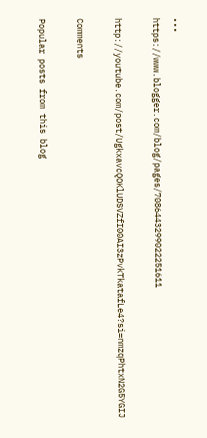•••
https://www.blogger.com/blog/pages/7086443299022251611

http://youtube.com/post/UgkxavcQOKlUDSVZfI00AI3zPvkTkatafLe4?si=nmzqPhtxN2G5YGIJ

Comments

Popular posts from this blog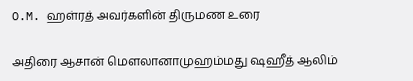O.M. ஹள்ரத் அவர்களின் திருமண உரை

அதிரை ஆசான் மௌலானாமுஹம்மது ஷஹீத் ஆலிம்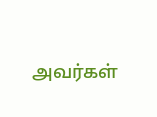அவர்கள்